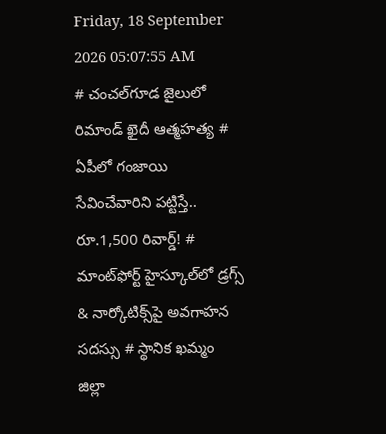Friday, 18 September 2026 05:07:55 AM
# చంచల్‌గూడ జైలులో రిమాండ్ ఖైదీ ఆత్మహత్య # ఏపీలో గంజాయి సేవించేవారిని పట్టిస్తే.. రూ.1,500 రివార్డ్! # మాంట్‌ఫోర్ట్ హైస్కూల్‌లో డ్రగ్స్ & నార్కోటిక్స్‌పై అవగాహన సదస్సు # స్థానిక ఖమ్మం జిల్లా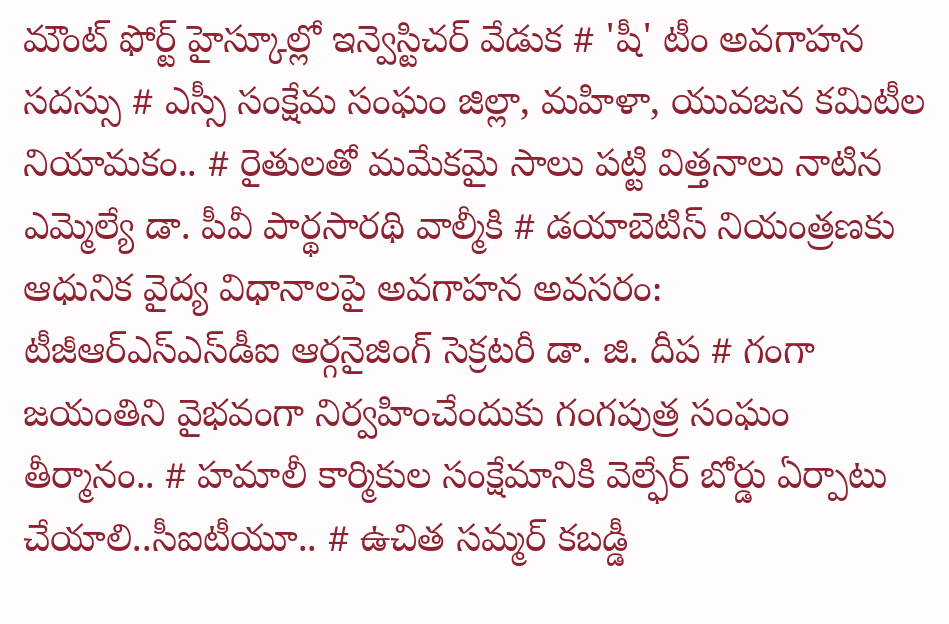మౌంట్ ఫోర్ట్ హైస్కూల్లో ఇన్వెస్టిచర్ వేడుక # 'షీ' టీం అవగాహన సదస్సు # ఎస్సీ సంక్షేమ సంఘం జిల్లా, మహిళా, యువజన కమిటీల నియామకం.. # రైతులతో మమేకమై సాలు పట్టి విత్తనాలు నాటిన ఎమ్మెల్యే డా. పీవీ పార్థసారథి వాల్మీకి # డయాబెటిస్ నియంత్రణకు ఆధునిక వైద్య విధానాలపై అవగాహన అవసరం: టీజీఆర్‌ఎస్‌ఎస్‌డీఐ ఆర్గనైజింగ్ సెక్రటరీ డా. జి. దీప # గంగా జయంతిని వైభవంగా నిర్వహించేందుకు గంగపుత్ర సంఘం తీర్మానం.. # హమాలీ కార్మికుల సంక్షేమానికి వెల్ఫేర్ బోర్డు ఏర్పాటు చేయాలి..సీఐటీయూ.. # ఉచిత సమ్మర్ కబడ్డీ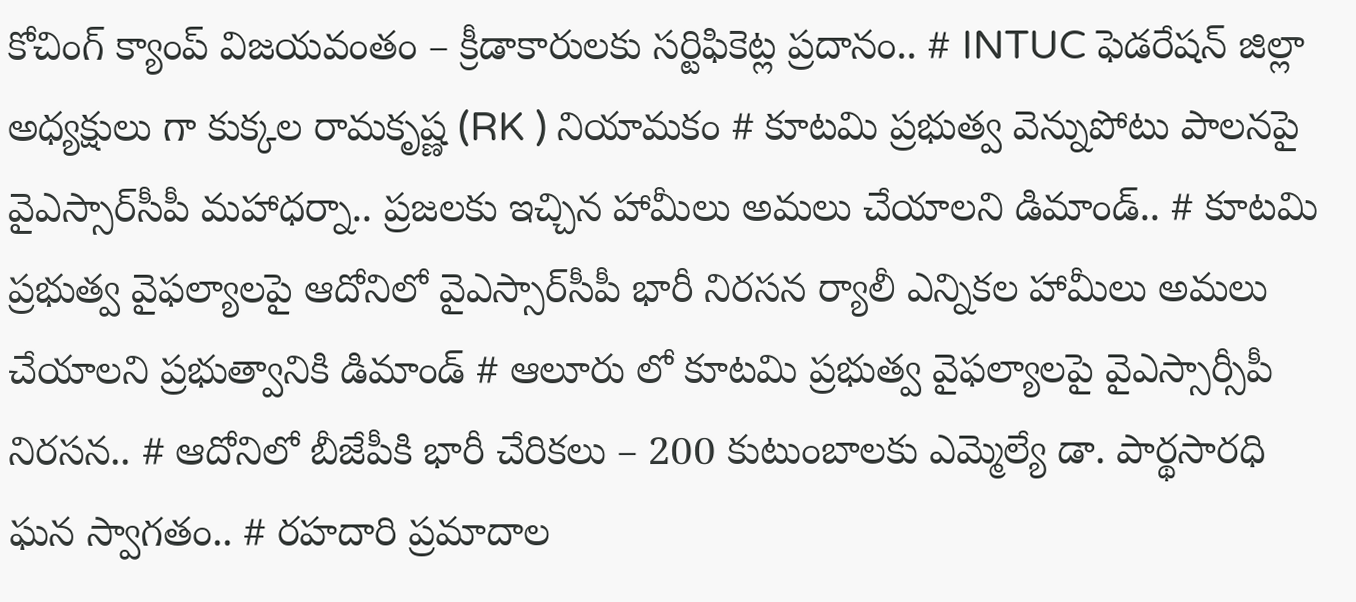కోచింగ్ క్యాంప్ విజయవంతం – క్రీడాకారులకు సర్టిఫికెట్ల ప్రదానం.. # INTUC ఫెడరేషన్ జిల్లా అధ్యక్షులు గా కుక్కల రామకృష్ణ (RK ) నియామకం # కూటమి ప్రభుత్వ వెన్నుపోటు పాలనపై వైఎస్సార్‌సీపీ మహాధర్నా.. ప్రజలకు ఇచ్చిన హామీలు అమలు చేయాలని డిమాండ్.. # కూటమి ప్రభుత్వ వైఫల్యాలపై ఆదోనిలో వైఎస్సార్‌సీపీ భారీ నిరసన ర్యాలీ ఎన్నికల హామీలు అమలు చేయాలని ప్రభుత్వానికి డిమాండ్ # ఆలూరు లో కూటమి ప్రభుత్వ వైఫల్యాలపై వైఎస్సార్సీపీ నిరసన.. # ఆదోనిలో బీజేపీకి భారీ చేరికలు – 200 కుటుంబాలకు ఎమ్మెల్యే డా. పార్థసారధి ఘన స్వాగతం.. # రహదారి ప్రమాదాల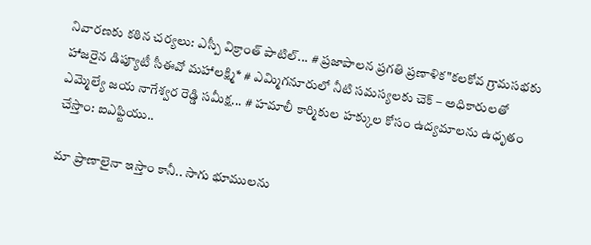నివారణకు కఠిన చర్యలు: ఎస్పీ విక్రాంత్ పాటిల్... # ప్రజాపాలన ప్రగతి ప్రణాళిక"కలకోవ గ్రామసభకు హాజరైన డిప్యూటీ సీఈవో మహాలక్ష్మి* # ఎమ్మిగనూరులో నీటి సమస్యలకు చెక్ – అధికారులతో ఎమ్మెల్యే జయ నాగేశ్వర రెడ్డి సమీక్ష... # హమాలీ కార్మికుల హక్కుల కోసం ఉద్యమాలను ఉధృతం చేస్తాం: ఐఎఫ్టియు..

మా ప్రాణాలైనా ఇస్తాం కానీ.. సాగు భూములను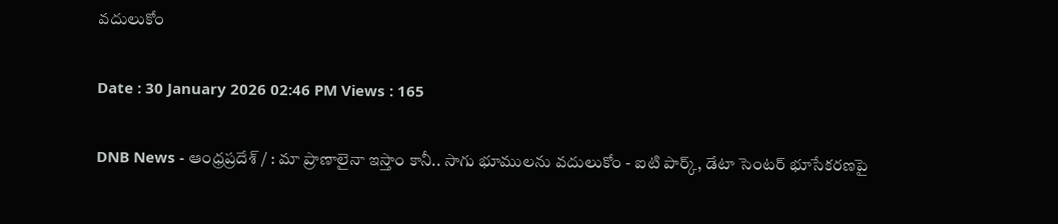వదులుకోం

Date : 30 January 2026 02:46 PM Views : 165

DNB News - ఆంధ్రప్రదేశ్ / : మా ప్రాణాలైనా ఇస్తాం కానీ.. సాగు భూములను వదులుకోం - ఐటి పార్క్, డేటా సెంటర్ భూసేకరణపై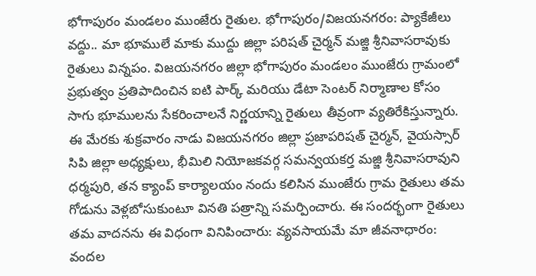భోగాపురం మండలం ముంజేరు రైతుల. భోగాపురం/విజయనగరం: ప్యాకేజీలు వద్దు.. మా భూములే మాకు ముద్దు జిల్లా పరిషత్ చైర్మన్ మజ్జి శ్రీనివాసరావుకు రైతులు విన్నపం. విజయనగరం జిల్లా భోగాపురం మండలం ముంజేరు గ్రామంలో ప్రభుత్వం ప్రతిపాదించిన ఐటి పార్క్ మరియు డేటా సెంటర్ నిర్మాణాల కోసం సాగు భూములను సేకరించాలనే నిర్ణయాన్ని రైతులు తీవ్రంగా వ్యతిరేకిస్తున్నారు. ఈ మేరకు శుక్రవారం నాడు విజయనగరం జిల్లా ప్రజాపరిషత్ చైర్మన్, వైయస్సార్ సిపి జిల్లా అధ్యక్షులు, భీమిలి నియోజకవర్గ సమన్వయకర్త మజ్జి శ్రీనివాసరావుని ధర్మపురి, తన క్యాంప్ కార్యాలయం నందు కలిసిన ముంజేరు గ్రామ రైతులు తమ గోడును వెళ్లబోసుకుంటూ వినతి పత్రాన్ని సమర్పించారు. ఈ సందర్భంగా రైతులు తమ వాదనను ఈ విధంగా వినిపించారు: వ్యవసాయమే మా జీవనాధారం: వందల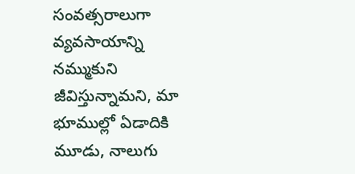సంవత్సరాలుగా వ్యవసాయాన్ని నమ్ముకుని జీవిస్తున్నామని, మా భూముల్లో ఏడాదికి మూడు, నాలుగు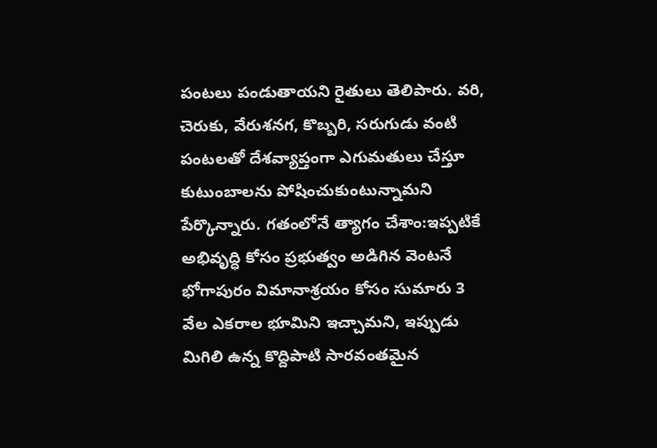పంటలు పండుతాయని రైతులు తెలిపారు. వరి, చెరుకు, వేరుశనగ, కొబ్బరి, సరుగుడు వంటి పంటలతో దేశవ్యాప్తంగా ఎగుమతులు చేస్తూ కుటుంబాలను పోషించుకుంటున్నామని పేర్కొన్నారు. గతంలోనే త్యాగం చేశాం:ఇప్పటికే అభివృద్ధి కోసం ప్రభుత్వం అడిగిన వెంటనే భోగాపురం విమానాశ్రయం కోసం సుమారు 3 వేల ఎకరాల భూమిని ఇచ్చామని, ఇప్పుడు మిగిలి ఉన్న కొద్దిపాటి సారవంతమైన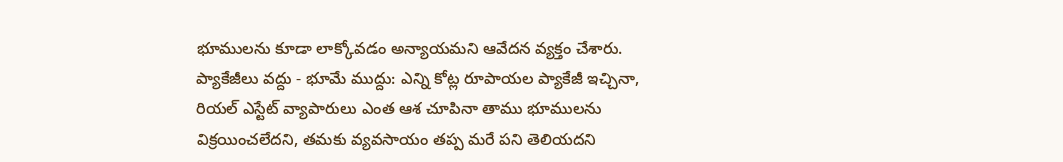భూములను కూడా లాక్కోవడం అన్యాయమని ఆవేదన వ్యక్తం చేశారు. ప్యాకేజీలు వద్దు - భూమే ముద్దు: ఎన్ని కోట్ల రూపాయల ప్యాకేజీ ఇచ్చినా, రియల్ ఎస్టేట్ వ్యాపారులు ఎంత ఆశ చూపినా తాము భూములను విక్రయించలేదని, తమకు వ్యవసాయం తప్ప మరే పని తెలియదని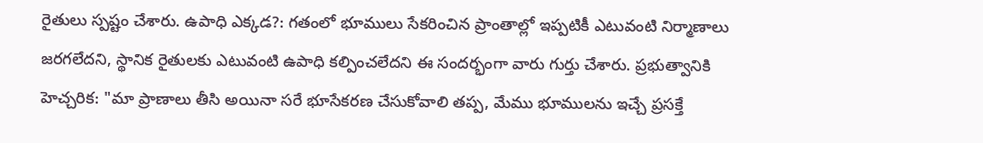రైతులు స్పష్టం చేశారు. ఉపాధి ఎక్కడ?: గతంలో భూములు సేకరించిన ప్రాంతాల్లో ఇప్పటికీ ఎటువంటి నిర్మాణాలు జరగలేదని, స్థానిక రైతులకు ఎటువంటి ఉపాధి కల్పించలేదని ఈ సందర్భంగా వారు గుర్తు చేశారు. ప్రభుత్వానికి హెచ్చరిక: "మా ప్రాణాలు తీసి అయినా సరే భూసేకరణ చేసుకోవాలి తప్ప, మేము భూములను ఇచ్చే ప్రసక్తే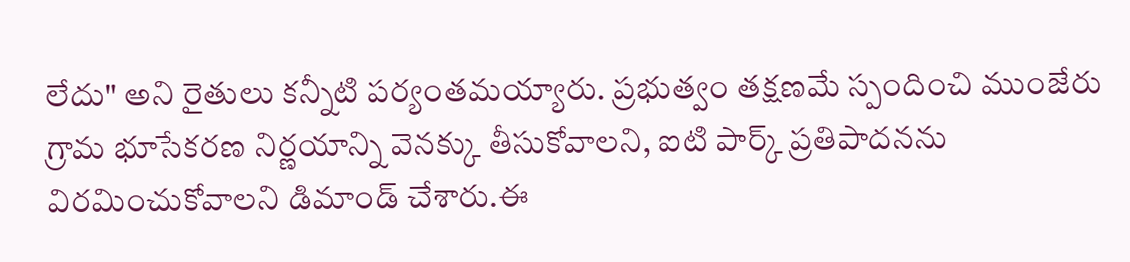లేదు" అని రైతులు కన్నీటి పర్యంతమయ్యారు. ప్రభుత్వం తక్షణమే స్పందించి ముంజేరు గ్రామ భూసేకరణ నిర్ణయాన్ని వెనక్కు తీసుకోవాలని, ఐటి పార్క్ ప్రతిపాదనను విరమించుకోవాలని డిమాండ్ చేశారు.ఈ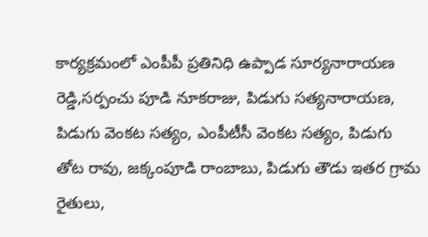కార్యక్రమంలో ఎంపీపీ ప్రతినిధి ఉప్పాడ సూర్యనారాయణ రెడ్డి,సర్పంచు పూడి నూకరాజు, పిడుగు సత్యనారాయణ, పిడుగు వెంకట సత్యం, ఎంపీటీసీ వెంకట సత్యం, పిడుగు తోట రావు, జక్కంపూడి రాంబాబు, పిడుగు తౌడు ఇతర గ్రామ రైతులు,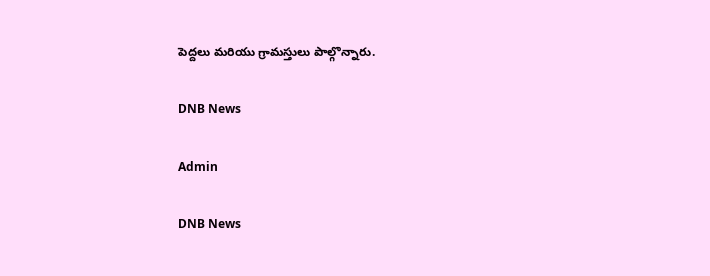పెద్దలు మరియు గ్రామస్తులు పాల్గొన్నారు.

DNB News

Admin

DNB News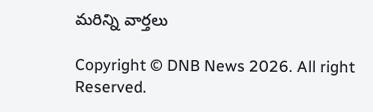మరిన్ని వార్తలు

Copyright © DNB News 2026. All right Reserved.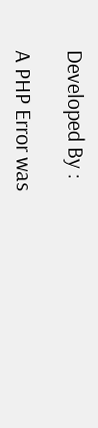Developed By :

A PHP Error was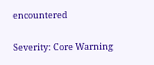encountered

Severity: Core Warning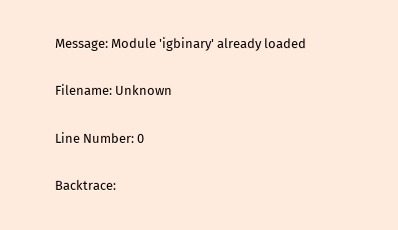Message: Module 'igbinary' already loaded

Filename: Unknown

Line Number: 0

Backtrace: